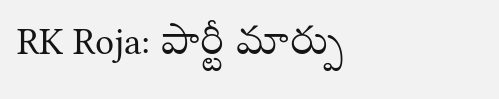RK Roja: పార్టీ మార్పు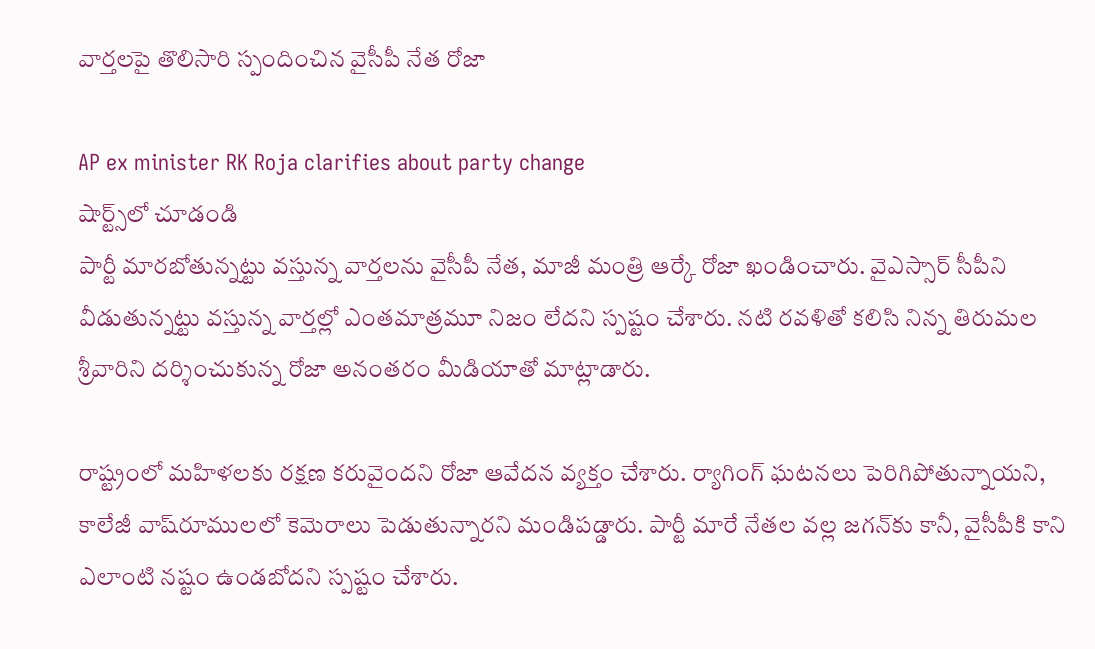వార్తలపై తొలిసారి స్పందించిన వైసీపీ నేత రోజా

AP ex minister RK Roja clarifies about party change
షార్ట్స్‌లో చూడండి
పార్టీ మారబోతున్నట్టు వస్తున్న వార్తలను వైసీపీ నేత, మాజీ మంత్రి ఆర్కే రోజా ఖండించారు. వైఎస్సార్ సీపీని వీడుతున్నట్టు వస్తున్న వార్తల్లో ఎంతమాత్రమూ నిజం లేదని స్పష్టం చేశారు. నటి రవళితో కలిసి నిన్న తిరుమల శ్రీవారిని దర్శించుకున్న రోజా అనంతరం మీడియాతో మాట్లాడారు.

రాష్ట్రంలో మహిళలకు రక్షణ కరువైందని రోజా ఆవేదన వ్యక్తం చేశారు. ర్యాగింగ్ ఘటనలు పెరిగిపోతున్నాయని, కాలేజీ వాష్‌రూములలో కెమెరాలు పెడుతున్నారని మండిపడ్డారు. పార్టీ మారే నేతల వల్ల జగన్‌కు కానీ, వైసీపీకి కాని ఎలాంటి నష్టం ఉండబోదని స్పష్టం చేశారు.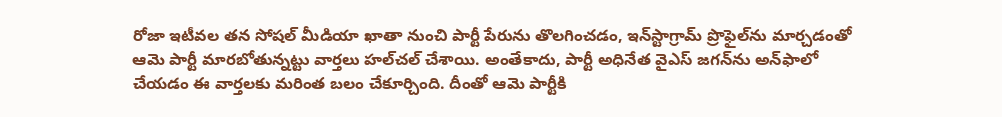రోజా ఇటీవల తన సోషల్ మీడియా ఖాతా నుంచి పార్టీ పేరును తొలగించడం, ఇన్‌స్టాగ్రామ్ ప్రొఫైల్‌ను మార్చడంతో ఆమె పార్టీ మారబోతున్నట్టు వార్తలు హల్‌చల్ చేశాయి. అంతేకాదు, పార్టీ అధినేత వైఎస్ జగన్‌ను అన్‌ఫాలో చేయడం ఈ వార్తలకు మరింత బలం చేకూర్చింది. దీంతో ఆమె పార్టీకి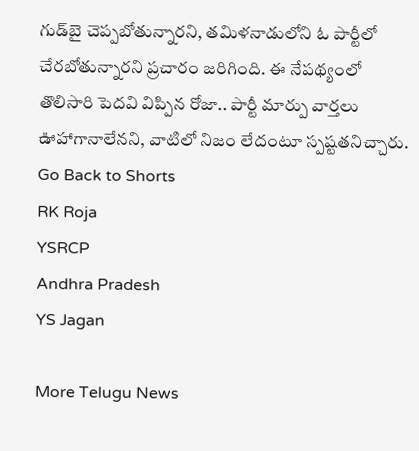గుడ్‌బై చెప్పబోతున్నారని, తమిళనాడులోని ఓ పార్టీలో చేరబోతున్నారని ప్రచారం జరిగింది. ఈ నేపథ్యంలో తొలిసారి పెదవి విప్పిన రోజా.. పార్టీ మార్పు వార్తలు ఊహాగానాలేనని, వాటిలో నిజం లేదంటూ స్పష్టతనిచ్చారు.
Go Back to Shorts
RK Roja
YSRCP
Andhra Pradesh
YS Jagan

More Telugu News